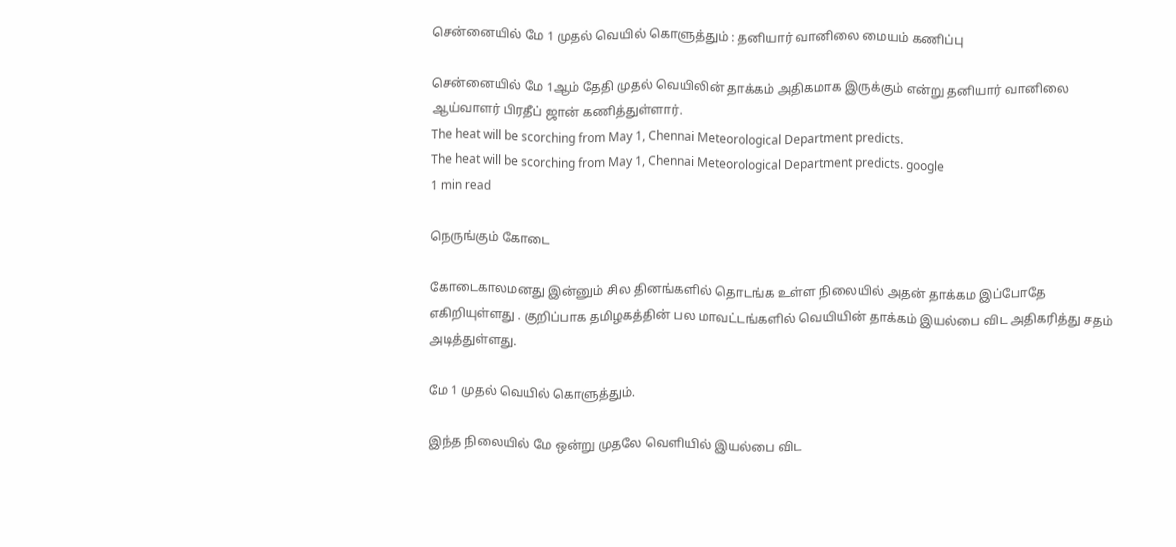சென்னையில் மே 1 முதல் வெயில் கொளுத்தும் : தனியார் வானிலை மையம் கணிப்பு

சென்னையில் மே 1ஆம் தேதி முதல் வெயிலின் தாக்கம் அதிகமாக இருக்கும் என்று தனியார் வானிலை ஆய்வாளர் பிரதீப் ஜான் கணித்துள்ளார்.
The heat will be scorching from May 1, Chennai Meteorological Department predicts.
The heat will be scorching from May 1, Chennai Meteorological Department predicts. google
1 min read

நெருங்கும் கோடை

கோடைகாலமனது இன்னும் சில தினங்களில் தொடங்க உள்ள நிலையில் அதன் தாக்கம இப்போதே எகிறியுள்ளது . குறிப்பாக தமிழகத்தின் பல மாவட்டங்களில் வெயியின் தாக்கம் இயல்பை விட அதிகரித்து சதம் அடித்துள்ளது.

மே 1 முதல் வெயில் கொளுத்தும்.

இந்த நிலையில் மே ஒன்று முதலே வெளியில் இயல்பை விட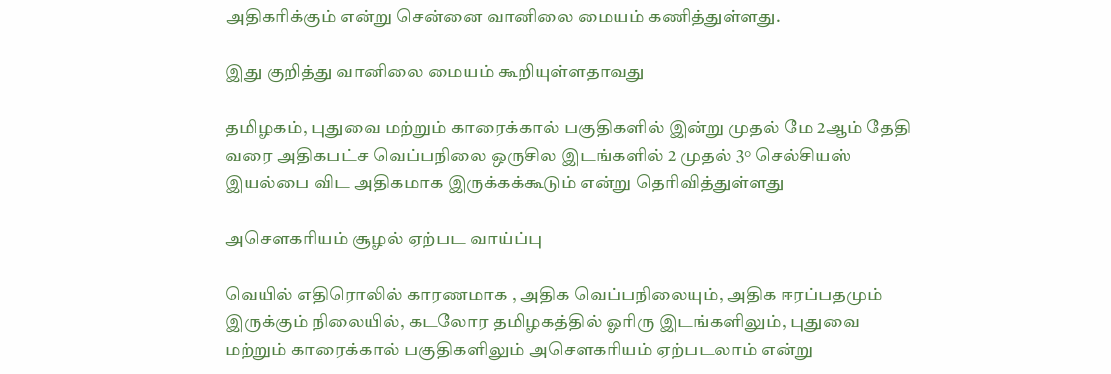அதிகரிக்கும் என்று சென்னை வானிலை மையம் கணித்துள்ளது.

இது குறித்து வானிலை மையம் கூறியுள்ளதாவது

தமிழகம், புதுவை மற்றும் காரைக்கால் பகுதிகளில் இன்று முதல் மே 2ஆம் தேதி வரை அதிகபட்ச வெப்பநிலை ஒருசில இடங்களில் 2 முதல் 3° செல்சியஸ் இயல்பை விட அதிகமாக இருக்கக்கூடும் என்று தெரிவித்துள்ளது

அசௌகரியம் சூழல் ஏற்பட வாய்ப்பு

வெயில் எதிரொலில் காரணமாக , அதிக வெப்பநிலையும், அதிக ஈரப்பதமும் இருக்கும் நிலையில், கடலோர தமிழகத்தில் ஓரிரு இடங்களிலும், புதுவை மற்றும் காரைக்கால் பகுதிகளிலும் அசௌகரியம் ஏற்படலாம் என்று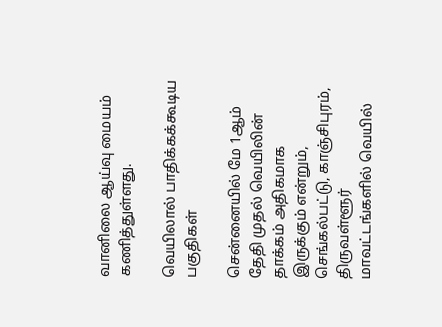வானிலை ஆய்வு மையம் கணித்துள்ளது.

வெயிலால் பாதிக்கக்கூடிய பகுதிகள்

சென்னையில் மே 1ஆம் தேதி முதல் வெயிலின் தாக்கம் அதிகமாக இருக்கும் என்றும், செங்கல்பட்டு, காஞ்சிபுரம், திருவள்ளூர் மாவட்டங்களில் வெயில்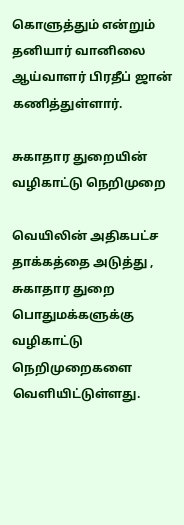கொளுத்தும் என்றும் தனியார் வானிலை ஆய்வாளர் பிரதீப் ஜான் கணித்துள்ளார்.

சுகாதார துறையின் வழிகாட்டு நெறிமுறை

வெயிலின் அதிகபட்ச தாக்கத்தை அடுத்து , சுகாதார துறை பொதுமக்களுக்கு வழிகாட்டு நெறிமுறைகளை வெளியிட்டுள்ளது.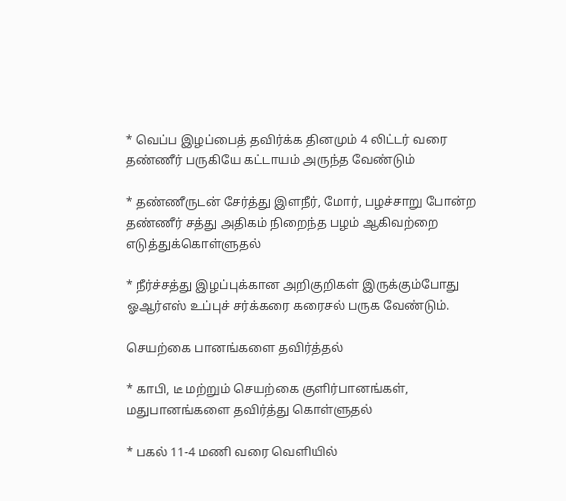* வெப்ப இழப்பைத் தவிர்க்க தினமும் 4 லிட்டர் வரை தண்ணீர் பருகியே கட்டாயம் அருந்த வேண்டும்

* தண்ணீருடன் சேர்த்து இளநீர், மோர், பழச்சாறு போன்ற தண்ணீர் சத்து அதிகம் நிறைந்த பழம் ஆகிவற்றை எடுத்துக்கொள்ளுதல்

* நீர்ச்சத்து இழப்புக்கான அறிகுறிகள் இருக்கும்போது ஓஆர்எஸ் உப்புச் சர்க்கரை கரைசல் பருக வேண்டும்.

செயற்கை பானங்களை தவிர்த்தல்

* காபி, டீ மற்றும் செயற்கை குளிர்பானங்கள், மதுபானங்களை தவிர்த்து கொள்ளுதல்

* பகல் 11-4 மணி வரை வெளியில்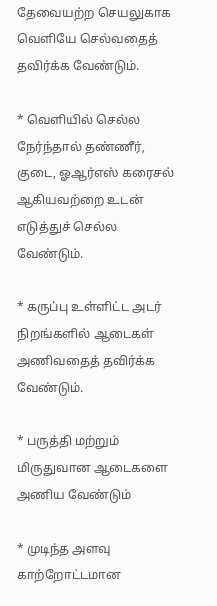தேவையற்ற செயலுகாக வெளியே செல்வதைத் தவிர்க்க வேண்டும்.

* வெளியில் செல்ல நேர்ந்தால் தண்ணீர், குடை, ஓஆர்எஸ் கரைசல் ஆகியவற்றை உடன் எடுத்துச் செல்ல வேண்டும்.

* கருப்பு உள்ளிட்ட அடர் நிறங்களில் ஆடைகள் அணிவதைத் தவிர்க்க வேண்டும்.

* பருத்தி மற்றும் மிருதுவான ஆடைகளை அணிய வேண்டும்

* முடிந்த அளவு காற்றோட்டமான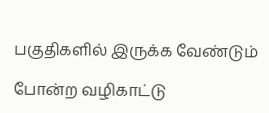பகுதிகளில் இருக்க வேண்டும்

போன்ற வழிகாட்டு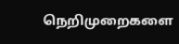நெறிமுறைகளை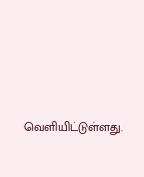வெளியிட்டுள்ளது.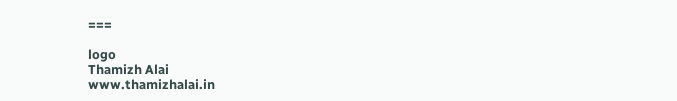===

logo
Thamizh Alai
www.thamizhalai.in